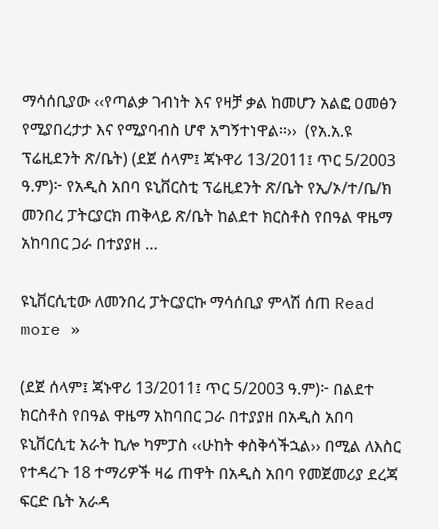ማሳሰቢያው ‹‹የጣልቃ ገብነት እና የዛቻ ቃል ከመሆን አልፎ ዐመፅን የሚያበረታታ እና የሚያባብስ ሆኖ አግኝተነዋል፡፡››  (የአ.አ.ዩ ፕሬዚደንት ጽ/ቤት) (ደጀ ሰላም፤ ጃኑዋሪ 13/2011፤ ጥር 5/2003 ዓ.ም)፦ የአዲስ አበባ ዩኒቨርስቲ ፕሬዚደንት ጽ/ቤት የኢ/ኦ/ተ/ቤ/ክ መንበረ ፓትርያርክ ጠቅላይ ጽ/ቤት ከልደተ ክርስቶስ የበዓል ዋዜማ አከባበር ጋራ በተያያዘ …

ዩኒቨርሲቲው ለመንበረ ፓትርያርኩ ማሳሰቢያ ምላሽ ሰጠ Read more »

(ደጀ ሰላም፤ ጃኑዋሪ 13/2011፤ ጥር 5/2003 ዓ.ም)፦ በልደተ ክርስቶስ የበዓል ዋዜማ አከባበር ጋራ በተያያዘ በአዲስ አበባ ዩኒቨርሲቲ አራት ኪሎ ካምፓስ ‹‹ሁከት ቀስቅሳችኋል›› በሚል ለእስር የተዳረጉ 18 ተማሪዎች ዛሬ ጠዋት በአዲስ አበባ የመጀመሪያ ደረጃ ፍርድ ቤት አራዳ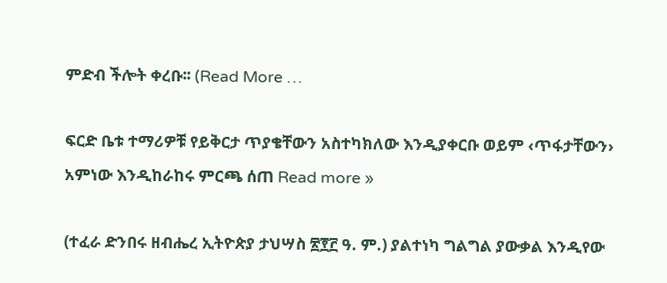ምድብ ችሎት ቀረቡ፡፡ (Read More …

ፍርድ ቤቱ ተማሪዎቹ የይቅርታ ጥያቄቸውን አስተካክለው እንዲያቀርቡ ወይም ‹ጥፋታቸውን› አምነው እንዲከራከሩ ምርጫ ሰጠ Read more »

(ተፈራ ድንበሩ ዘብሔረ ኢትዮጵያ ታህሣስ ፳፻፫ ዓ. ም.) ያልተነካ ግልግል ያውቃል እንዲየው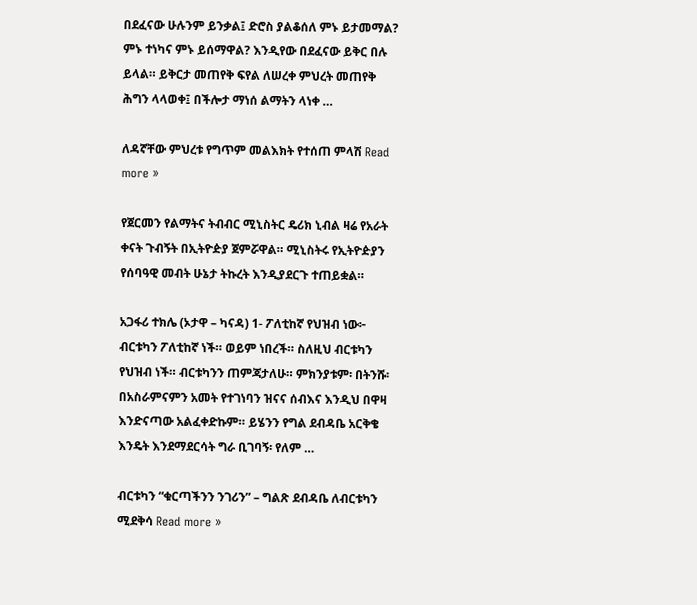በደፈናው ሁሉንም ይንቃል፤ ድሮስ ያልቆሰለ ምኑ ይታመማል? ምኑ ተነካና ምኑ ይሰማዋል? እንዲየው በደፈናው ይቅር በሉ ይላል። ይቅርታ መጠየቅ ፍየል ለሠረቀ ምህረት መጠየቅ ሕግን ላላወቀ፤ በችሎታ ማነሰ ልማትን ላነቀ …

ለዳኛቸው ምህረቱ የግጥም መልእክት የተሰጠ ምላሽ Read more »

የጀርመን የልማትና ትብብር ሚኒስትር ዴሪክ ኒብል ዛሬ የአራት ቀናት ጉብኝት በኢትዮዽያ ጀምሯዋል። ሚኒስትሩ የኢትዮዽያን የሰባዓዊ መብት ሁኔታ ትኩረት እንዲያደርጉ ተጠይቋል።

አጋፋሪ ተክሌ (ኦታዋ – ካናዳ) 1- ፖለቲከኛ የህዝብ ነው፦ ብርቱካን ፖለቲከኛ ነች። ወይም ነበረች። ስለዚህ ብርቱካን የህዝብ ነች። ብርቱካንን ጠምጃታለሁ። ምክንያቱም፡ በትንሹ፡ በአስራምናምን አመት የተገነባን ዝናና ሰብእና እንዲህ በዋዛ እንድናጣው አልፈቀድኩም። ይሄንን የግል ደብዳቤ አርቅቄ እንዴት እንደማደርሳት ግራ ቢገባኝ፡ የለም …

ብርቱካን “ቁርጣችንን ንገሪን” – ግልጽ ደብዳቤ ለብርቱካን ሚደቅሳ Read more »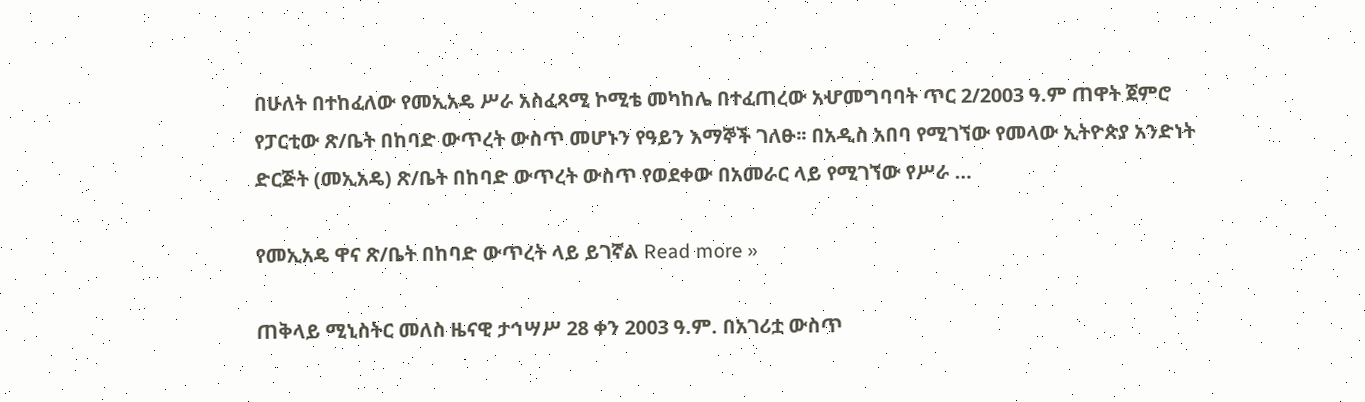በሁለት በተከፈለው የመኢአዴ ሥራ አስፈጻሚ ኮሚቴ መካከሌ በተፈጠረው አሇመግባባት ጥር 2/2003 ዓ.ም ጠዋት ጀምሮ የፓርቲው ጽ/ቤት በከባድ ውጥረት ውስጥ መሆኑን የዓይን እማኞች ገለፁ፡፡ በአዲስ አበባ የሚገኘው የመላው ኢትዮጵያ አንድነት ድርጅት (መኢአዴ) ጽ/ቤት በከባድ ውጥረት ውስጥ የወደቀው በአመራር ላይ የሚገኘው የሥራ …

የመኢአዴ ዋና ጽ/ቤት በከባድ ውጥረት ላይ ይገኛል Read more »

ጠቅላይ ሚኒስትር መለስ ዜናዊ ታኅሣሥ 28 ቀን 2003 ዓ.ም. በአገሪቷ ውስጥ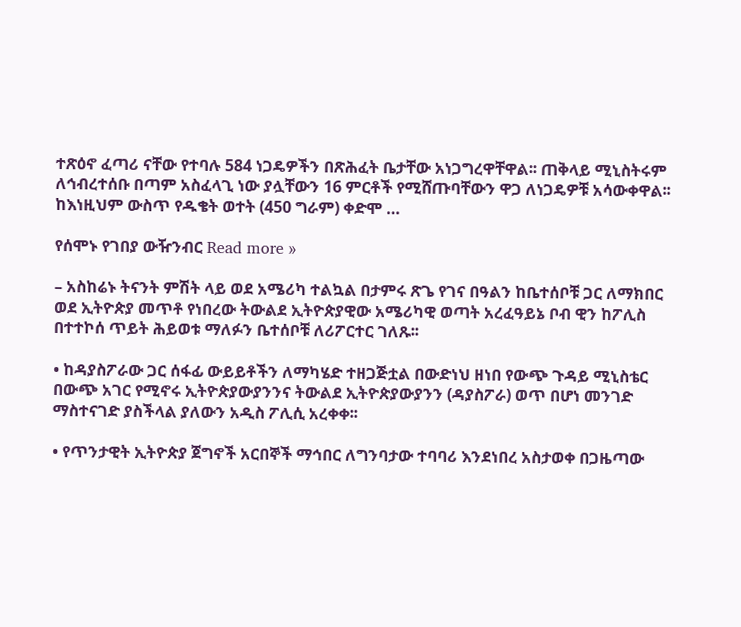ተጽዕኖ ፈጣሪ ናቸው የተባሉ 584 ነጋዴዎችን በጽሕፈት ቤታቸው አነጋግረዋቸዋል፡፡ ጠቅላይ ሚኒስትሩም ለኅብረተሰቡ በጣም አስፈላጊ ነው ያሏቸውን 16 ምርቶች የሚሸጡባቸውን ዋጋ ለነጋዴዎቹ አሳውቀዋል፡፡ ከእነዚህም ውስጥ የዱቄት ወተት (450 ግራም) ቀድሞ …

የሰሞኑ የገበያ ውዥንብር Read more »

– አስከሬኑ ትናንት ምሽት ላይ ወደ አሜሪካ ተልኳል በታምሩ ጽጌ የገና በዓልን ከቤተሰቦቹ ጋር ለማክበር ወደ ኢትዮጵያ መጥቶ የነበረው ትውልደ ኢትዮጵያዊው አሜሪካዊ ወጣት አረፈዓይኔ ቦብ ዊን ከፖሊስ በተተኮሰ ጥይት ሕይወቱ ማለፉን ቤተሰቦቹ ለሪፖርተር ገለጹ፡፡

• ከዳያስፖራው ጋር ሰፋፊ ውይይቶችን ለማካሄድ ተዘጋጅቷል በውድነህ ዘነበ የውጭ ጉዳይ ሚኒስቴር በውጭ አገር የሚኖሩ ኢትዮጵያውያንንና ትውልደ ኢትዮጵያውያንን (ዳያስፖራ) ወጥ በሆነ መንገድ ማስተናገድ ያስችላል ያለውን አዲስ ፖሊሲ አረቀቀ፡፡

• የጥንታዊት ኢትዮጵያ ጀግኖች አርበኞች ማኅበር ለግንባታው ተባባሪ እንደነበረ አስታወቀ በጋዜጣው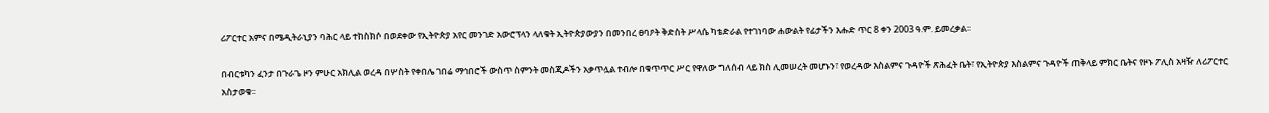ሪፖርተር አምና በሜዲትራኒያን ባሕር ላይ ተከስክሶ በወደቀው የኢትዮጵያ አየር መንገድ አውሮፕላን ላለቁት ኢትዮጵያውያን በመንበረ ፀባዖት ቅድስት ሥላሴ ካቴድራል የተገነባው ሐውልት የፊታችን እሑድ ጥር 8 ቀን 2003 ዓ.ም. ይመረቃል፡፡

በብርቱካን ፈንታ በጉራጌ ዞን ምሁር አክሊል ወረዳ በሦስት የቀበሌ ገበሬ ማኅበሮች ውስጥ ስምንት መስጂዶችን አቃጥሏል ተብሎ በቁጥጥር ሥር የዋለው ግለሰብ ላይ ክስ ሊመሠረት መሆኑን፣ የወረዳው እስልምና ጉዳዮች ጽሕፈት ቤት፣ የኢትዮጵያ እስልምና ጉዳዮች ጠቅላይ ምክር ቤትና የዞኑ ፖሊስ አዛዥ ለሪፖርተር አስታወቁ፡፡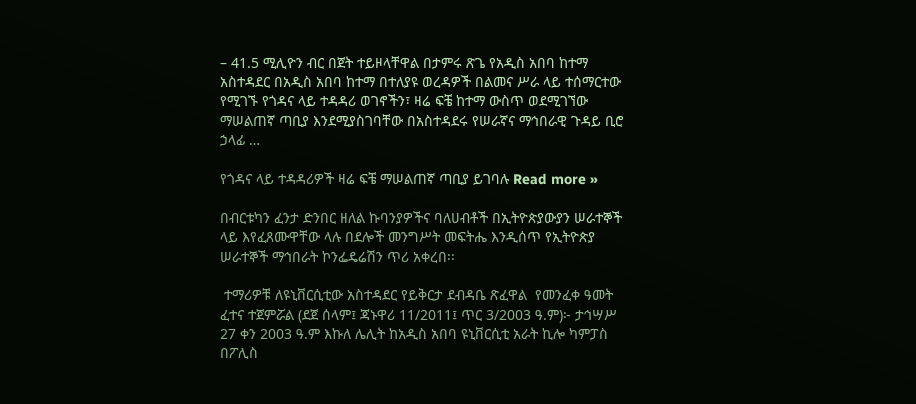– 41.5 ሚሊዮን ብር በጀት ተይዞላቸዋል በታምሩ ጽጌ የአዲስ አበባ ከተማ አስተዳደር በአዲስ አበባ ከተማ በተለያዩ ወረዳዎች በልመና ሥራ ላይ ተሰማርተው የሚገኙ የጎዳና ላይ ተዳዳሪ ወገኖችን፣ ዛሬ ፍቼ ከተማ ውስጥ ወደሚገኘው ማሠልጠኛ ጣቢያ እንደሚያስገባቸው በአስተዳደሩ የሠራኛና ማኅበራዊ ጉዳይ ቢሮ ኃላፊ …

የጎዳና ላይ ተዳዳሪዎች ዛሬ ፍቼ ማሠልጠኛ ጣቢያ ይገባሉ Read more »

በብርቱካን ፈንታ ድንበር ዘለል ኩባንያዎችና ባለሀብቶች በኢትዮጵያውያን ሠራተኞች ላይ እየፈጸሙዋቸው ላሉ በደሎች መንግሥት መፍትሔ እንዲሰጥ የኢትዮጵያ ሠራተኞች ማኅበራት ኮንፌዴሬሽን ጥሪ አቀረበ፡፡

 ተማሪዎቹ ለዩኒቨርሲቲው አስተዳደር የይቅርታ ደብዳቤ ጽፈዋል  የመንፈቀ ዓመት ፈተና ተጀምሯል (ደጀ ሰላም፤ ጃኑዋሪ 11/2011፤ ጥር 3/2003 ዓ.ም)፦ ታኅሣሥ 27 ቀን 2003 ዓ.ም እኩለ ሌሊት ከአዲስ አበባ ዩኒቨርሲቲ አራት ኪሎ ካምፓስ በፖሊስ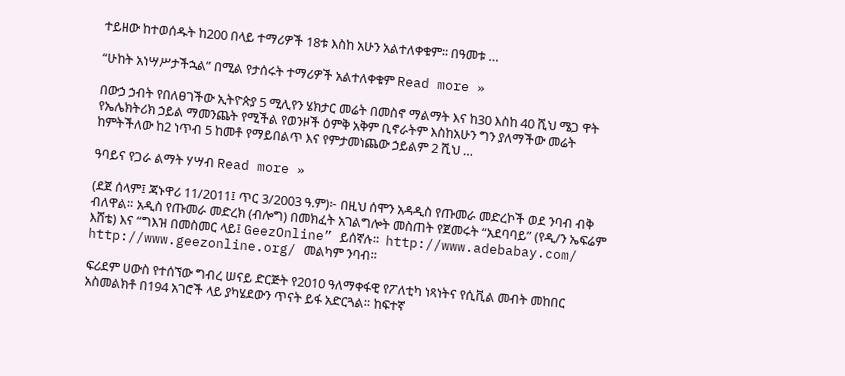ተይዘው ከተወሰዱት ከ200 በላይ ተማሪዎች 18ቱ እስከ አሁን አልተለቀቁም፡፡ በዓመቱ …

“ሁከት አነሣሥታችኋል” በሚል የታሰሩት ተማሪዎች አልተለቀቁም Read more »

በውኃ ኃብት የበለፀገችው ኢትዮጵያ 5 ሚሊየን ሄክታር መሬት በመስኖ ማልማት እና ከ30 እስከ 40 ሺህ ሜጋ ዋት የኤሌክትሪክ ኃይል ማመንጨት የሚችል የወንዞች ዕምቅ አቅም ቢኖራትም እስከአሁን ግን ያለማችው መሬት ከምትችለው ከ2 ነጥብ 5 ከመቶ የማይበልጥ እና የምታመነጨው ኃይልም 2 ሺህ …

ዓባይና የጋራ ልማት ሃሣብ Read more »

(ደጀ ሰላም፤ ጃኑዋሪ 11/2011፤ ጥር 3/2003 ዓ.ም)፦ በዚህ ሰሞን አዳዲስ የጡመራ መድረኮች ወደ ንባብ ብቅ ብለዋል። አዲስ የጡመራ መድረክ (ብሎግ) በመክፈት አገልግሎት መስጠት የጀመሩት “አደባባይ” (የዲ/ን ኤፍሬም እሸቴ) እና “ግእዝ በመስመር ላይ፤ GeezOnline” ይሰኛሉ።  http://www.adebabay.com/  http://www.geezonline.org/ መልካም ንባብ።

ፍሪደም ሀውስ የተሰኘው ግብረ ሠናይ ድርጅት የ2010 ዓለማቀፋዊ የፖለቲካ ነጻነትና የሲቪል መብት መከበር አስመልክቶ በ194 አገሮች ላይ ያካሄደውን ጥናት ይፋ አድርጓል። ከፍተኛ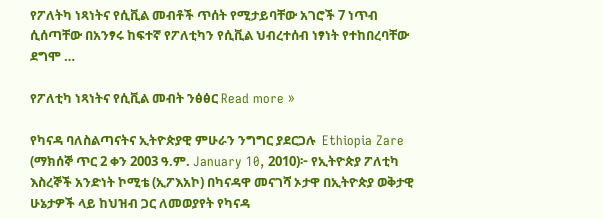የፖለትካ ነጻነትና የሲቪል መብቶች ጥሰት የሚታይባቸው አገሮች 7 ነጥብ ሲሰጣቸው በአንፃሩ ከፍተኛ የፖለቲካን የሲቪል ህብረተሰብ ነፃነት የተከበረባቸው ደግሞ …

የፖለቲካ ነጻነትና የሲቪል መብት ንፅፅር Read more »

የካናዳ ባለስልጣናትና ኢትዮጵያዊ ምሁራን ንግግር ያደርጋሉ  Ethiopia Zare (ማክሰኞ ጥር 2 ቀን 2003 ዓ.ም. January 10, 2010)፦ የኢትዮጵያ ፖለቲካ እስረኞች አንድነት ኮሚቴ (ኢፖእአኮ) በካናዳዋ መናገሻ ኦታዋ በኢትዮጵያ ወቅታዊ ሁኔታዎች ላይ ከህዝብ ጋር ለመወያየት የካናዳ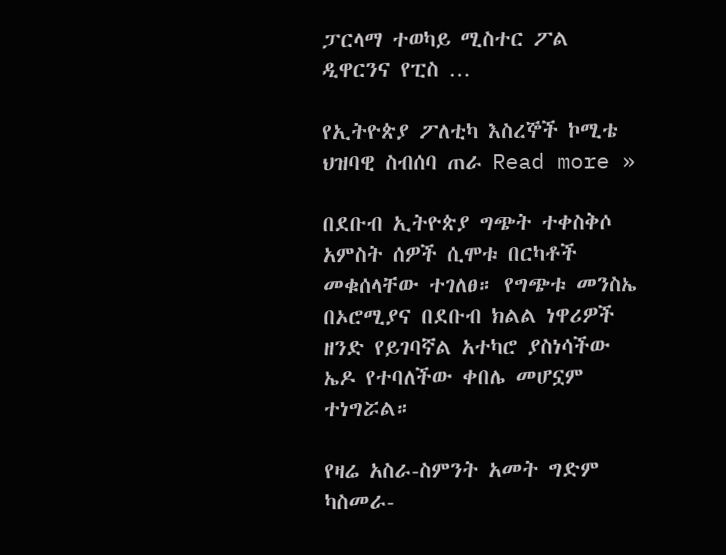ፓርላማ ተወካይ ሚስተር ፖል ዲዋርንና የፒስ …

የኢትዮጵያ ፖለቲካ እስረኞች ኮሚቴ ህዝባዊ ስብሰባ ጠራ Read more »

በደቡብ ኢትዮጵያ ግጭት ተቀስቅሶ አምስት ሰዎች ሲሞቱ በርካቶች መቁሰላቸው ተገለፀ። የግጭቱ መንስኤ በኦሮሚያና በደቡብ ክልል ነዋሪዎች ዘንድ የይገባኛል አተካሮ ያስነሳችው ኤዶ የተባለችው ቀበሌ መሆኗም ተነግሯል።

የዛሬ አስራ-ስምንት አመት ግድም ካስመራ-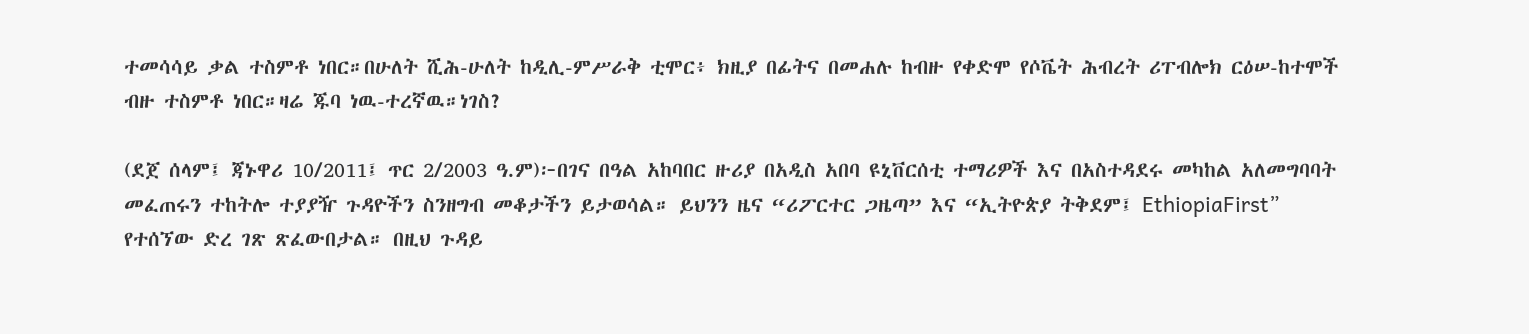ተመሳሳይ ቃል ተስምቶ ነበር።በሁለት ሺሕ-ሁለት ከዲሊ-ምሥራቅ ቲሞር፥ ክዚያ በፊትና በመሐሉ ከብዙ የቀድሞ የሶቬት ሕብረት ሪፐብሎክ ርዕሠ-ከተሞች ብዙ ተስምቶ ነበር።ዛሬ ጁባ ነዉ-ተረኛዉ።ነገስ?

(ደጀ ሰላም፤ ጃኑዋሪ 10/2011፤ ጥር 2/2003 ዓ.ም)፦በገና በዓል አከባበር ዙሪያ በአዲስ አበባ ዩኒቨርሰቲ ተማሪዎች እና በአስተዳደሩ መካከል አለመግባባት መፈጠሩን ተከትሎ ተያያዥ ጉዳዮችን ስንዘግብ መቆታችን ይታወሳል። ይህንን ዜና “ሪፖርተር ጋዜጣ” እና “ኢትዮጵያ ትቅደም፤ EthiopiaFirst” የተሰኘው ድረ ገጽ ጽፈውበታል። በዚህ ጉዳይ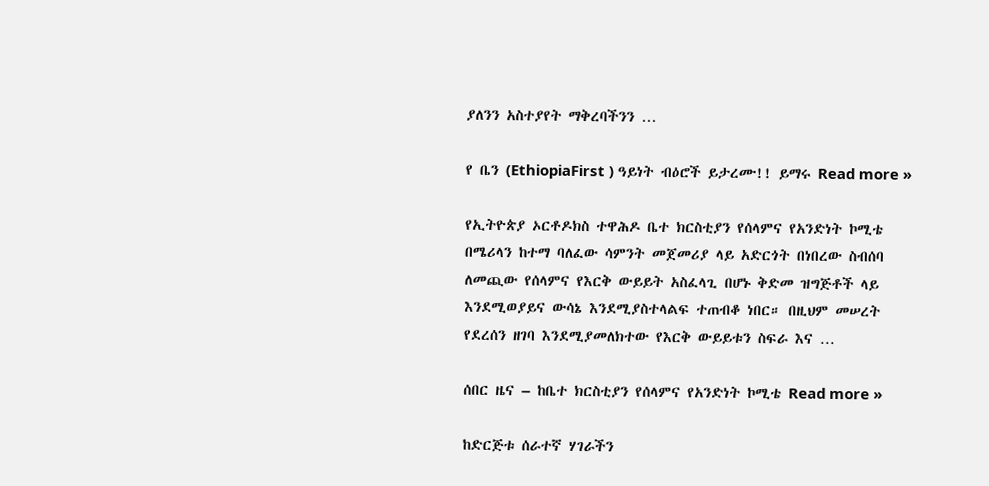ያለንን አስተያየት ማቅረባችንን …

የ ቤን (EthiopiaFirst ) ዓይነት ብዕሮች ይታረሙ!! ይማሩ Read more »

የኢትዮጵያ ኦርቶዶክስ ተዋሕዶ ቤተ ክርስቲያን የሰላምና የአንድነት ኮሚቴ በሜሪላን ከተማ ባለፈው ሳምንት መጀመሪያ ላይ አድርጎት በነበረው ስብሰባ ለመጪው የሰላምና የእርቅ ውይይት አስፈላጊ በሆኑ ቅድመ ዝግጅቶች ላይ እንደሚወያይና ውሳኔ እንደሚያስተላልፍ ተጠብቆ ነበር። በዚህም መሠረት የደረሰን ዘገባ እንደሚያመለክተው የእርቅ ውይይቱን ስፍራ እና …

ሰበር ዜና – ከቤተ ክርስቲያን የሰላምና የአንድነት ኮሚቴ Read more »

ከድርጅቱ ሰራተኛ ሃገራችን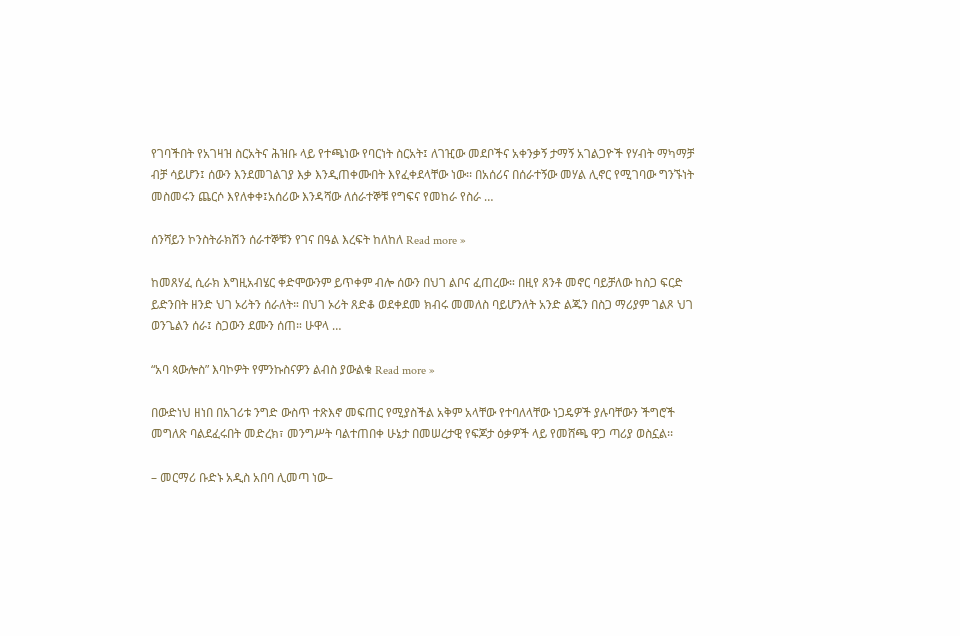የገባችበት የአገዛዝ ስርአትና ሕዝቡ ላይ የተጫነው የባርነት ስርአት፤ ለገዢው መደቦችና አቀንቃኝ ታማኝ አገልጋዮች የሃብት ማካማቻ ብቻ ሳይሆን፤ ሰውን እንደመገልገያ እቃ እንዲጠቀሙበት እየፈቀደላቸው ነው፡፡ በአሰሪና በሰራተኝው መሃል ሊኖር የሚገባው ግንኙነት መስመሩን ጨርሶ እየለቀቀ፤አሰሪው እንዳሻው ለሰራተኞቹ የግፍና የመከራ የስራ …

ሰንሻይን ኮንስትራክሽን ሰራተኞቹን የገና በዓል እረፍት ከለከለ Read more »

ከመጸሃፈ ሲራክ እግዚአብሄር ቀድሞውንም ይጥቀም ብሎ ሰውን በህገ ልቦና ፈጠረው። በዚየ ጸንቶ መኖር ባይቻለው ከስጋ ፍርድ ይድንበት ዘንድ ህገ ኦሪትን ሰራለት። በህገ ኦሪት ጸድቆ ወደቀደመ ክብሩ መመለስ ባይሆንለት አንድ ልጁን በስጋ ማሪያም ገልጾ ህገ ወንጌልን ሰራ፤ ስጋውን ደሙን ሰጠ። ሁዋላ …

“አባ ጳውሎስ” እባኮዎት የምንኩስናዎን ልብስ ያውልቁ Read more »

በውድነህ ዘነበ በአገሪቱ ንግድ ውስጥ ተጽእኖ መፍጠር የሚያስችል አቅም አላቸው የተባለላቸው ነጋዴዎች ያሉባቸውን ችግሮች መግለጽ ባልደፈሩበት መድረክ፣ መንግሥት ባልተጠበቀ ሁኔታ በመሠረታዊ የፍጆታ ዕቃዎች ላይ የመሸጫ ዋጋ ጣሪያ ወስኗል፡፡

– መርማሪ ቡድኑ አዲስ አበባ ሊመጣ ነው–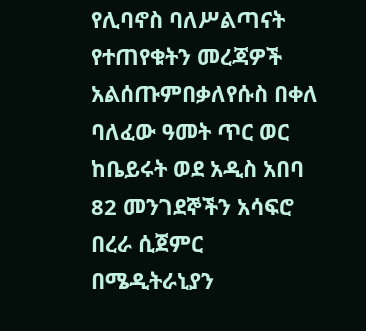የሊባኖስ ባለሥልጣናት የተጠየቁትን መረጃዎች አልሰጡምበቃለየሱስ በቀለ ባለፈው ዓመት ጥር ወር ከቤይሩት ወደ አዲስ አበባ 82 መንገደኞችን አሳፍሮ በረራ ሲጀምር በሜዲትራኒያን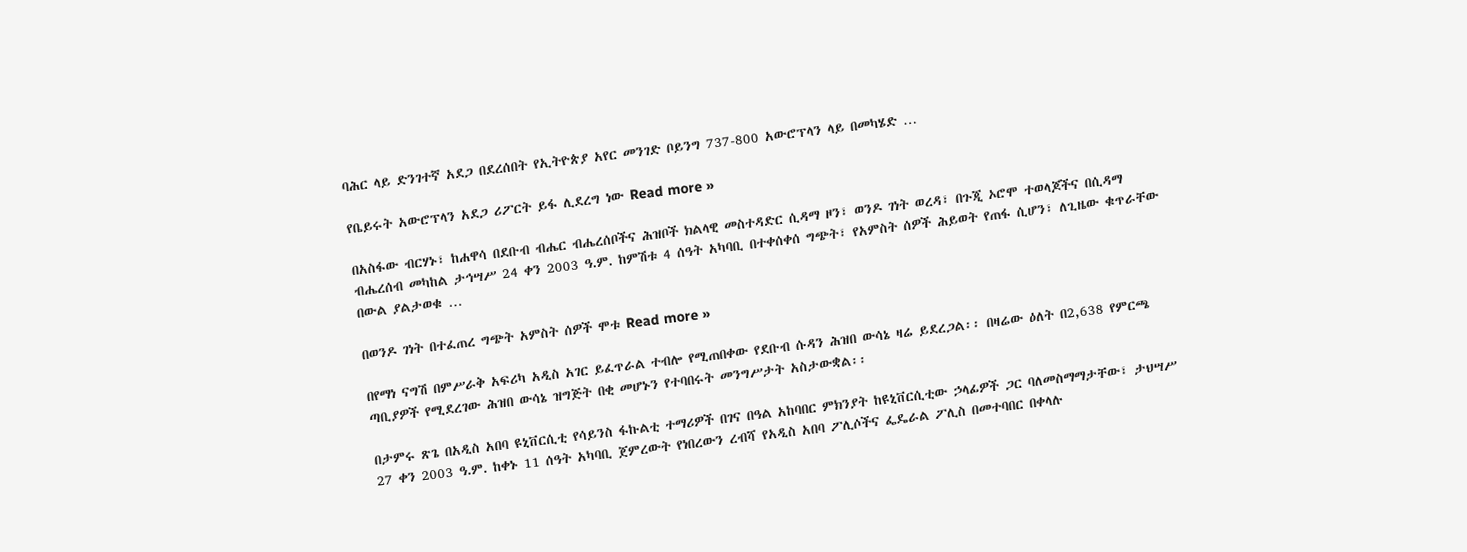ባሕር ላይ ድንገተኛ አደጋ በደረሰበት የኢትዮጵያ አየር መንገድ ቦይንግ 737-800 አውሮፕላን ላይ በመካሄድ …

የቤይሩት አውሮፕላን አደጋ ሪፖርት ይፋ ሊደረግ ነው Read more »

በአስፋው ብርሃኑ፣ ከሐዋሳ በደቡብ ብሔር ብሔረሰቦችና ሕዝቦች ክልላዊ መስተዳድር ሲዳማ ዞን፣ ወንዶ ገነት ወረዳ፣ በጉጂ ኦሮሞ ተወላጆችና በሲዳማ ብሔረሰብ መካከል ታኅሣሥ 24 ቀን 2003 ዓ.ም. ከምሽቱ 4 ሰዓት አካባቢ በተቀሰቀሰ ግጭት፣ የአምስት ሰዎች ሕይወት የጠፋ ሲሆን፣ ለጊዜው ቁጥራቸው በውል ያልታወቁ …

በወንዶ ገነት በተፈጠረ ግጭት አምስት ሰዎች ሞቱ Read more »

በየማነ ናግሽ በምሥራቅ አፍሪካ አዲስ አገር ይፈጥራል ተብሎ የሚጠበቀው የደቡብ ሱዳን ሕዝበ ውሳኔ ዛሬ ይደረጋል፡፡ በዛሬው ዕለት በ2,638 የምርጫ ጣቢያዎች የሚደረገው ሕዝበ ውሳኔ ዝግጅት በቂ መሆኑን የተባበሩት መንግሥታት አስታውቋል፡፡

በታምሩ ጽጌ በአዲስ አበባ ዩኒቨርሲቲ የሳይንስ ፋኩልቲ ተማሪዎች በገና በዓል አከባበር ምክንያት ከዩኒቨርሲቲው ኃላፊዎች ጋር ባለመስማማታቸው፣ ታህሣሥ 27 ቀን 2003 ዓ.ም. ከቀኑ 11 ሰዓት አካባቢ ጀምረውት የነበረውን ረብሻ የአዲስ አበባ ፖሊሶችና ፌዴራል ፖሊስ በመተባበር በቀላሉ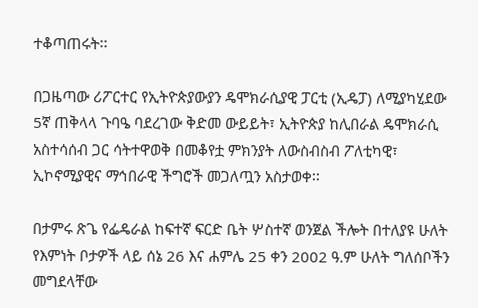ተቆጣጠሩት፡፡

በጋዜጣው ሪፖርተር የኢትዮጵያውያን ዴሞክራሲያዊ ፓርቲ (ኢዴፓ) ለሚያካሂደው 5ኛ ጠቅላላ ጉባዔ ባደረገው ቅድመ ውይይት፣ ኢትዮጵያ ከሊበራል ዴሞክራሲ አስተሳሰብ ጋር ሳትተዋወቅ በመቆየቷ ምክንያት ለውስብስብ ፖለቲካዊ፣ ኢኮኖሚያዊና ማኅበራዊ ችግሮች መጋለጧን አስታወቀ፡፡

በታምሩ ጽጌ የፌዴራል ከፍተኛ ፍርድ ቤት ሦስተኛ ወንጀል ችሎት በተለያዩ ሁለት የእምነት ቦታዎች ላይ ሰኔ 26 እና ሐምሌ 25 ቀን 2002 ዓ.ም ሁለት ግለሰቦችን መግደላቸው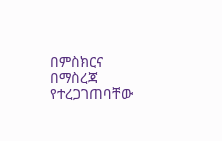በምስክርና በማስረጃ የተረጋገጠባቸው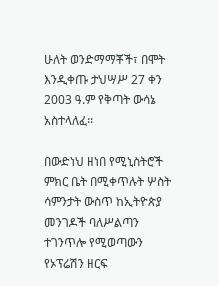ሁለት ወንድማማቾች፣ በሞት እንዲቀጡ ታህሣሥ 27 ቀን 2003 ዓ.ም የቅጣት ውሳኔ አስተላለፈ፡፡

በውድነህ ዘነበ የሚኒስትሮች ምክር ቤት በሚቀጥሉት ሦስት ሳምንታት ውስጥ ከኢትዮጵያ መንገዶች ባለሥልጣን ተገንጥሎ የሚወጣውን የኦፕሬሽን ዘርፍ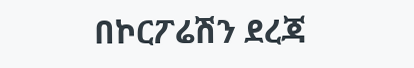በኮርፖሬሽን ደረጃ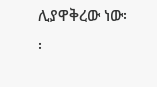ሊያዋቅረው ነው፡፡